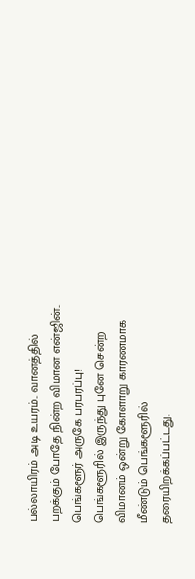பல்லாயிரம் அடி உயரம்.. வானத்தில் பறக்கும் போதே நின்ற விமான என்ஜின்.. பெங்களூர் அருகே பரபரப்பு!
பெங்களூரில் இருந்து புனே சென்ற விமானம் ஒன்று கோளாறு காரணமாக மீண்டும் பெங்களூரில் தரையிறக்கப்பட்டது.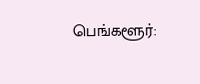பெங்களூர்: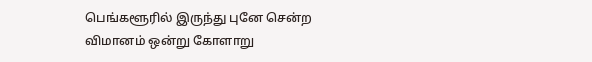பெங்களூரில் இருந்து புனே சென்ற விமானம் ஒன்று கோளாறு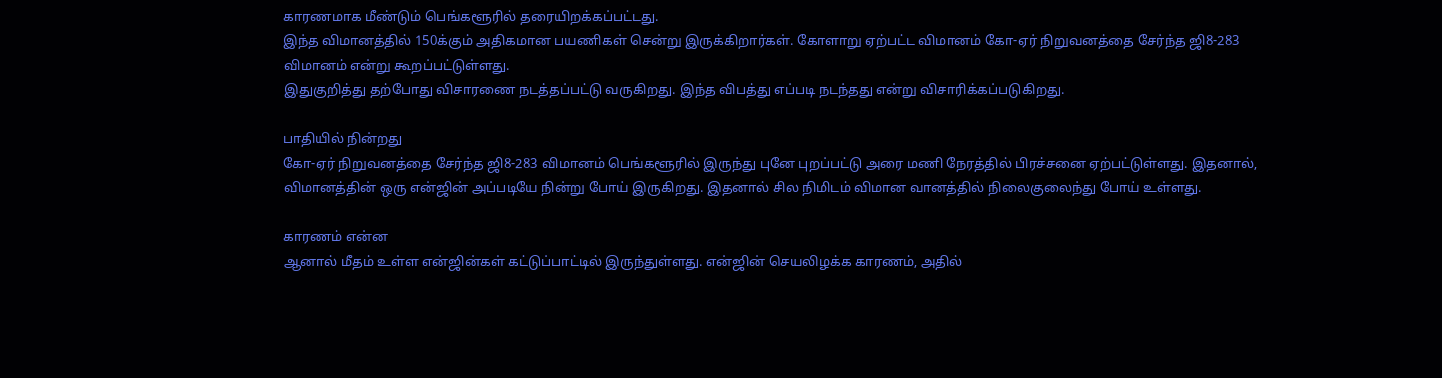காரணமாக மீண்டும் பெங்களூரில் தரையிறக்கப்பட்டது.
இந்த விமானத்தில் 150க்கும் அதிகமான பயணிகள் சென்று இருக்கிறார்கள். கோளாறு ஏற்பட்ட விமானம் கோ-ஏர் நிறுவனத்தை சேர்ந்த ஜி8-283 விமானம் என்று கூறப்பட்டுள்ளது.
இதுகுறித்து தற்போது விசாரணை நடத்தப்பட்டு வருகிறது. இந்த விபத்து எப்படி நடந்தது என்று விசாரிக்கப்படுகிறது.

பாதியில் நின்றது
கோ-ஏர் நிறுவனத்தை சேர்ந்த ஜி8-283 விமானம் பெங்களூரில் இருந்து புனே புறப்பட்டு அரை மணி நேரத்தில் பிரச்சனை ஏற்பட்டுள்ளது. இதனால், விமானத்தின் ஒரு என்ஜின் அப்படியே நின்று போய் இருகிறது. இதனால் சில நிமிடம் விமான வானத்தில் நிலைகுலைந்து போய் உள்ளது.

காரணம் என்ன
ஆனால் மீதம் உள்ள என்ஜின்கள் கட்டுப்பாட்டில் இருந்துள்ளது. என்ஜின் செயலிழக்க காரணம், அதில்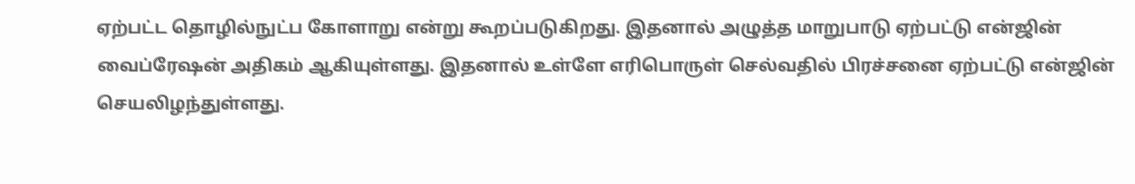ஏற்பட்ட தொழில்நுட்ப கோளாறு என்று கூறப்படுகிறது. இதனால் அழுத்த மாறுபாடு ஏற்பட்டு என்ஜின் வைப்ரேஷன் அதிகம் ஆகியுள்ளது. இதனால் உள்ளே எரிபொருள் செல்வதில் பிரச்சனை ஏற்பட்டு என்ஜின் செயலிழந்துள்ளது.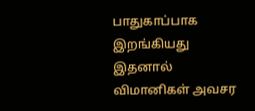பாதுகாப்பாக இறங்கியது
இதனால் விமானிகள் அவசர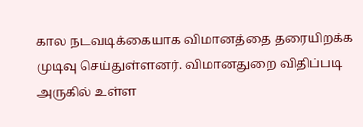கால நடவடிக்கையாக விமானத்தை தரையிறக்க முடிவு செய்துள்ளனர். விமானதுறை விதிப்படி அருகில் உள்ள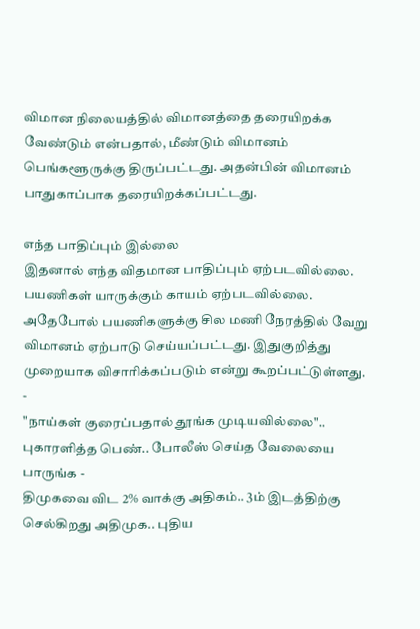விமான நிலையத்தில் விமானத்தை தரையிறக்க வேண்டும் என்பதால், மீண்டும் விமானம் பெங்களூருக்கு திருப்பட்டது. அதன்பின் விமானம் பாதுகாப்பாக தரையிறக்கப்பட்டது.

எந்த பாதிப்பும் இல்லை
இதனால் எந்த விதமான பாதிப்பும் ஏற்படவில்லை. பயணிகள் யாருக்கும் காயம் ஏற்படவில்லை. அதேபோல் பயணிகளுக்கு சில மணி நேரத்தில் வேறு விமானம் ஏற்பாடு செய்யப்பட்டது. இதுகுறித்து முறையாக விசாரிக்கப்படும் என்று கூறப்பட்டுள்ளது.
-
"நாய்கள் குரைப்பதால் தூங்க முடியவில்லை".. புகாரளித்த பெண்.. போலீஸ் செய்த வேலையை பாருங்க -
திமுகவை விட 2% வாக்கு அதிகம்.. 3ம் இடத்திற்கு செல்கிறது அதிமுக.. புதிய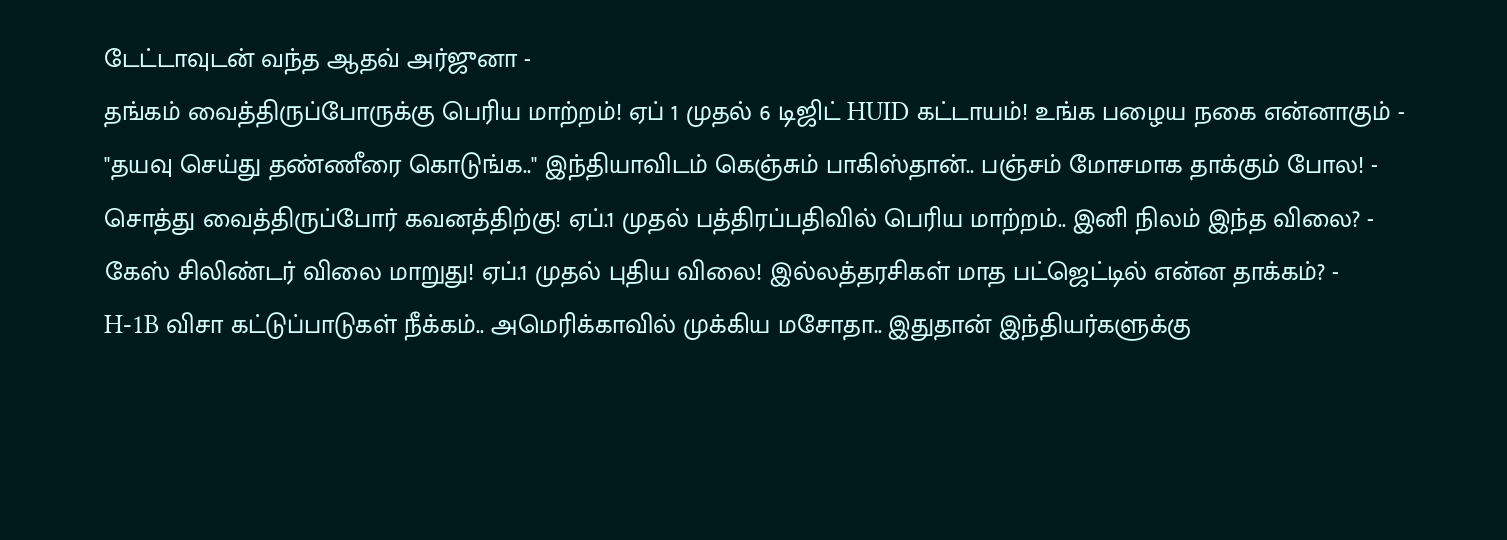டேட்டாவுடன் வந்த ஆதவ் அர்ஜுனா -
தங்கம் வைத்திருப்போருக்கு பெரிய மாற்றம்! ஏப் 1 முதல் 6 டிஜிட் HUID கட்டாயம்! உங்க பழைய நகை என்னாகும் -
"தயவு செய்து தண்ணீரை கொடுங்க.." இந்தியாவிடம் கெஞ்சும் பாகிஸ்தான்.. பஞ்சம் மோசமாக தாக்கும் போல! -
சொத்து வைத்திருப்போர் கவனத்திற்கு! ஏப்.1 முதல் பத்திரப்பதிவில் பெரிய மாற்றம்.. இனி நிலம் இந்த விலை? -
கேஸ் சிலிண்டர் விலை மாறுது! ஏப்.1 முதல் புதிய விலை! இல்லத்தரசிகள் மாத பட்ஜெட்டில் என்ன தாக்கம்? -
H-1B விசா கட்டுப்பாடுகள் நீக்கம்.. அமெரிக்காவில் முக்கிய மசோதா.. இதுதான் இந்தியர்களுக்கு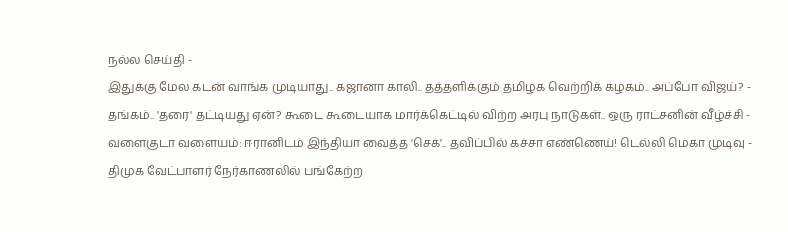நல்ல செய்தி -
இதுக்கு மேல கடன் வாங்க முடியாது.. கஜானா காலி.. தத்தளிக்கும் தமிழக வெற்றிக் கழகம்.. அப்போ விஜய்? -
தங்கம்.. 'தரை' தட்டியது ஏன்? கூடை கூடையாக மார்க்கெட்டில் விற்ற அரபு நாடுகள்.. ஒரு ராட்சனின் வீழ்ச்சி -
வளைகுடா வளையம்: ஈரானிடம் இந்தியா வைத்த 'செக்'.. தவிப்பில் கச்சா எண்ணெய்! டெல்லி மெகா முடிவு -
திமுக வேட்பாளர் நேர்காணலில் பங்கேற்ற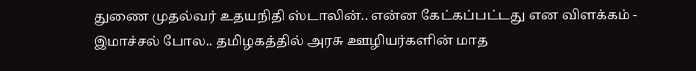துணை முதல்வர் உதயநிதி ஸ்டாலின்.. என்ன கேட்கப்பட்டது என விளக்கம் -
இமாச்சல் போல.. தமிழகத்தில் அரசு ஊழியர்களின் மாத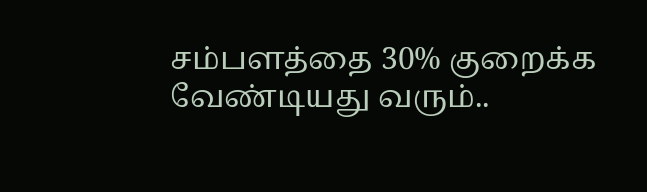சம்பளத்தை 30% குறைக்க வேண்டியது வரும்..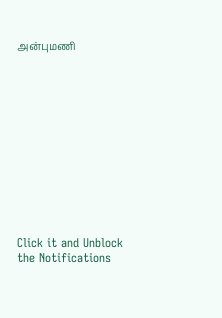அன்புமணி












Click it and Unblock the Notifications